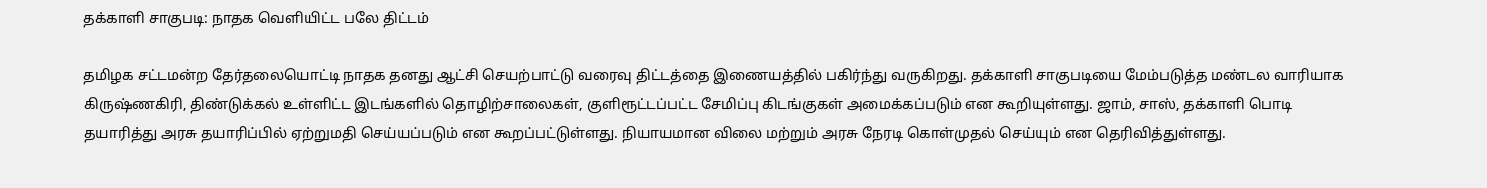தக்காளி சாகுபடி: நாதக வெளியிட்ட பலே திட்டம்

தமிழக சட்டமன்ற தேர்தலையொட்டி நாதக தனது ஆட்சி செயற்பாட்டு வரைவு திட்டத்தை இணையத்தில் பகிர்ந்து வருகிறது. தக்காளி சாகுபடியை மேம்படுத்த மண்டல வாரியாக கிருஷ்ணகிரி, திண்டுக்கல் உள்ளிட்ட இடங்களில் தொழிற்சாலைகள், குளிரூட்டப்பட்ட சேமிப்பு கிடங்குகள் அமைக்கப்படும் என கூறியுள்ளது. ஜாம், சாஸ், தக்காளி பொடி தயாரித்து அரசு தயாரிப்பில் ஏற்றுமதி செய்யப்படும் என கூறப்பட்டுள்ளது. நியாயமான விலை மற்றும் அரசு நேரடி கொள்முதல் செய்யும் என தெரிவித்துள்ளது.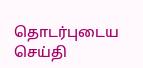தொடர்புடைய செய்தி